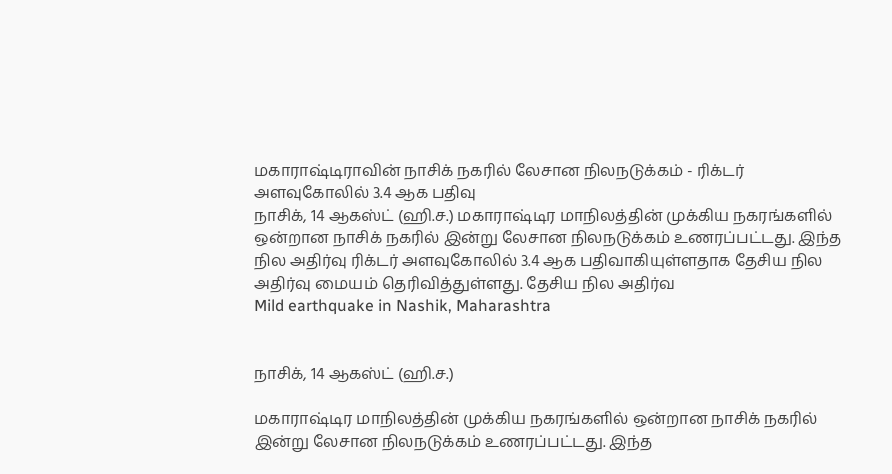மகாராஷ்டிராவின் நாசிக் நகரில் லேசான நிலநடுக்கம் - ரிக்டர் அளவுகோலில் 3.4 ஆக பதிவு
நாசிக், 14 ஆகஸ்ட் (ஹி.ச.) மகாராஷ்டிர மாநிலத்தின் முக்கிய நகரங்களில் ஒன்றான நாசிக் நகரில் இன்று லேசான நிலநடுக்கம் உணரப்பட்டது. இந்த நில அதிர்வு ரிக்டர் அளவுகோலில் 3.4 ஆக பதிவாகியுள்ளதாக தேசிய நில அதிர்வு மையம் தெரிவித்துள்ளது. தேசிய நில அதிர்வ
Mild earthquake in Nashik, Maharashtra


நாசிக், 14 ஆகஸ்ட் (ஹி.ச.)

மகாராஷ்டிர மாநிலத்தின் முக்கிய நகரங்களில் ஒன்றான நாசிக் நகரில் இன்று லேசான நிலநடுக்கம் உணரப்பட்டது. இந்த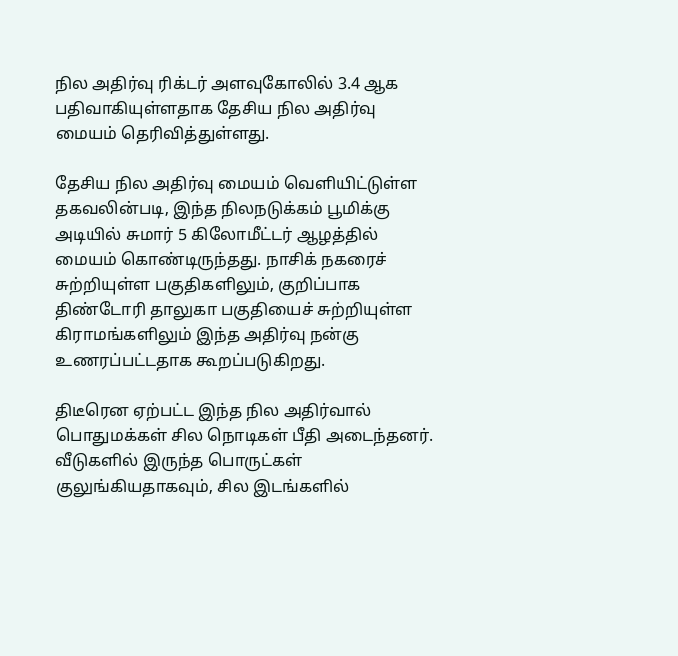நில அதிர்வு ரிக்டர் அளவுகோலில் 3.4 ஆக பதிவாகியுள்ளதாக தேசிய நில அதிர்வு மையம் தெரிவித்துள்ளது.

தேசிய நில அதிர்வு மையம் வெளியிட்டுள்ள தகவலின்படி, இந்த நிலநடுக்கம் பூமிக்கு அடியில் சுமார் 5 கிலோமீட்டர் ஆழத்தில் மையம் கொண்டிருந்தது. நாசிக் நகரைச் சுற்றியுள்ள பகுதிகளிலும், குறிப்பாக திண்டோரி தாலுகா பகுதியைச் சுற்றியுள்ள கிராமங்களிலும் இந்த அதிர்வு நன்கு உணரப்பட்டதாக கூறப்படுகிறது.

திடீரென ஏற்பட்ட இந்த நில அதிர்வால் பொதுமக்கள் சில நொடிகள் பீதி அடைந்தனர். வீடுகளில் இருந்த பொருட்கள் குலுங்கியதாகவும், சில இடங்களில்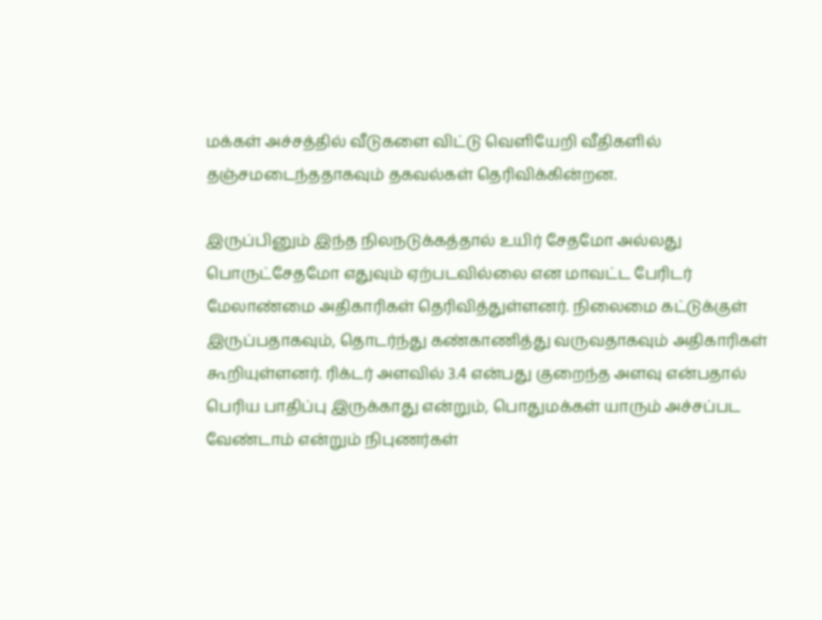மக்கள் அச்சத்தில் வீடுகளை விட்டு வெளியேறி வீதிகளில் தஞ்சமடைந்ததாகவும் தகவல்கள் தெரிவிக்கின்றன.

இருப்பினும் இந்த நிலநடுக்கத்தால் உயிர் சேதமோ அல்லது பொருட்சேதமோ எதுவும் ஏற்படவில்லை என மாவட்ட பேரிடர் மேலாண்மை அதிகாரிகள் தெரிவித்துள்ளனர். நிலைமை கட்டுக்குள் இருப்பதாகவும், தொடர்ந்து கண்காணித்து வருவதாகவும் அதிகாரிகள் கூறியுள்ளனர். ரிக்டர் அளவில் 3.4 என்பது குறைந்த அளவு என்பதால் பெரிய பாதிப்பு இருக்காது என்றும், பொதுமக்கள் யாரும் அச்சப்பட வேண்டாம் என்றும் நிபுணர்கள்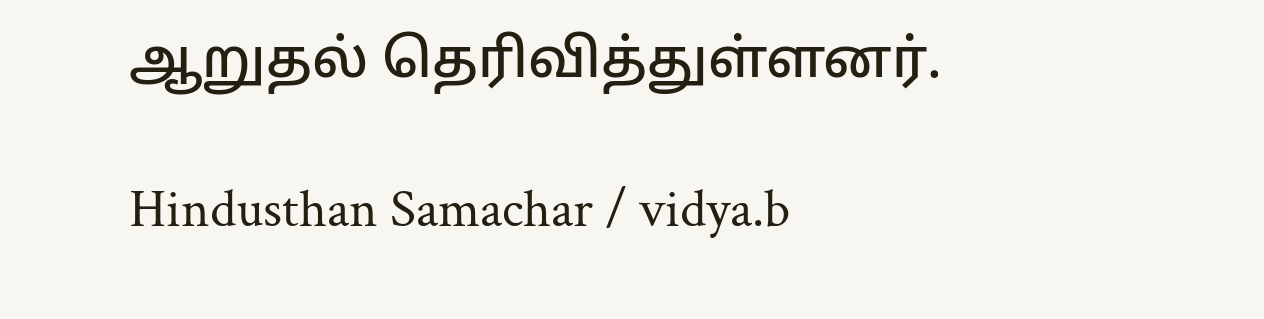ஆறுதல் தெரிவித்துள்ளனர்.

Hindusthan Samachar / vidya.b